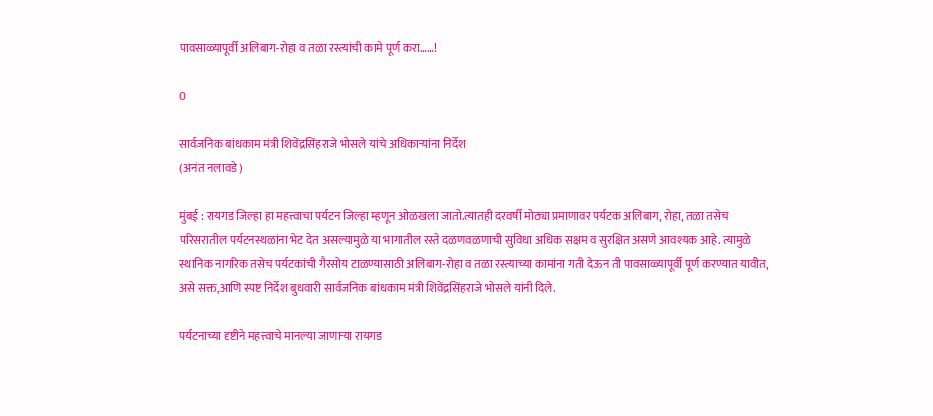पावसाळ्यापूर्वी अलिबाग-रोहा व तळा रस्त्यांची कामे पूर्ण करा……!

0

सार्वजनिक बांधकाम मंत्री शिवेंद्रसिंहराजे भोसले यांचे अधिकाऱ्यांना निर्देश
(अनंत नलावडे)

मुंबई : रायगड जिल्हा हा महत्त्वाचा पर्यटन जिल्हा म्हणून ओळखला जातो.त्यातही दरवर्षी मोठ्या प्रमाणावर पर्यटक अलिबाग, रोहा, तळा तसेच परिसरातील पर्यटनस्थळांना भेट देत असल्यामुळे या भागातील रस्ते दळणवळणाची सुविधा अधिक सक्षम व सुरक्षित असणे आवश्यक आहे. त्यामुळे स्थानिक नागरिक तसेच पर्यटकांची गैरसोय टाळण्यासाठी अलिबाग-रोहा व तळा रस्त्याच्या कामांना गती देऊन ती पावसाळ्यापूर्वी पूर्ण करण्यात यावीत, असे सक्त,आणि स्पष्ट निर्देश बुधवारी सार्वजनिक बांधकाम मंत्री शिवेंद्रसिंहराजे भोसले यांनी दिले.

पर्यटनाच्या दृष्टीने महत्त्वाचे मानल्या जाणाऱ्या रायगड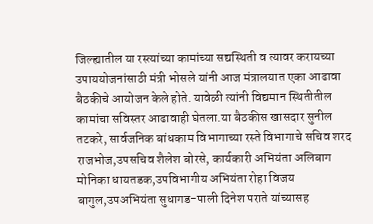जिल्ह्यातील या रस्त्यांच्या कामांच्या सद्यस्थिती व त्यावर करायच्या उपाययोजनांसाठी मंत्री भोसले यांनी आज मंत्रालयात एका आढावा बैठकीचे आयोजन केले होते. यावेळी त्यांनी विद्यमान स्थितीतील कामांचा सविस्तर आढावाही घेतला.या बैठकीस खासदार सुनील तटकरे, सार्वजनिक बांधकाम विभागाच्या रस्ते विभागाचे सचिव शरद राजभोज,उपसचिव शैलेश बोरसे, कार्यकारी अभियंता अलिबाग मोनिका धायतडक,उपविभागीय अभियंता रोहा विजय बागुल,उपअभियंता सुधागड-पाली दिनेश पराते यांच्यासह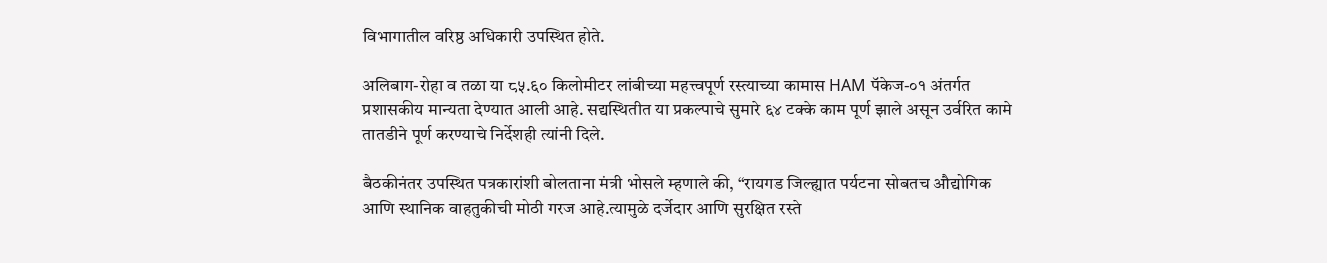विभागातील वरिष्ठ अधिकारी उपस्थित होते.

अलिबाग-रोहा व तळा या ८५.६० किलोमीटर लांबीच्या महत्त्वपूर्ण रस्त्याच्या कामास HAM पॅकेज-०१ अंतर्गत प्रशासकीय मान्यता देण्यात आली आहे. सद्यस्थितीत या प्रकल्पाचे सुमारे ६४ टक्के काम पूर्ण झाले असून उर्वरित कामे तातडीने पूर्ण करण्याचे निर्देशही त्यांनी दिले.

बैठकीनंतर उपस्थित पत्रकारांशी बोलताना मंत्री भोसले म्हणाले की, “रायगड जिल्ह्यात पर्यटना सोबतच औद्योगिक आणि स्थानिक वाहतुकीची मोठी गरज आहे.त्यामुळे दर्जेदार आणि सुरक्षित रस्ते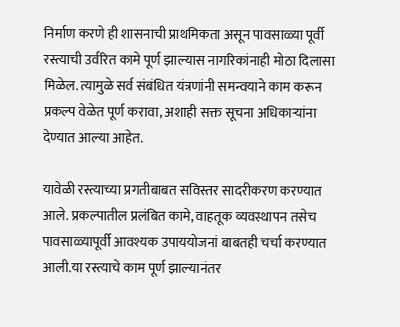निर्माण करणे ही शासनाची प्राथमिकता असून पावसाळ्या पूर्वी रस्त्याची उर्वरित कामे पूर्ण झाल्यास नागरिकांनाही मोठा दिलासा मिळेल. त्यामुळे सर्व संबंधित यंत्रणांनी समन्वयाने काम करून प्रकल्प वेळेत पूर्ण करावा, अशाही सक्त सूचना अधिकाऱ्यांना देण्यात आल्या आहेत.

यावेळी रस्त्याच्या प्रगतीबाबत सविस्तर सादरीकरण करण्यात आले. प्रकल्पातील प्रलंबित कामे, वाहतूक व्यवस्थापन तसेच पावसाळ्यापूर्वी आवश्यक उपाययोजनां बाबतही चर्चा करण्यात आली.या रस्त्याचे काम पूर्ण झाल्यानंतर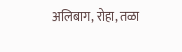अलिबाग, रोहा, तळा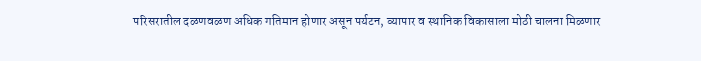परिसरातील दळणवळण अधिक गतिमान होणार असून पर्यटन, व्यापार व स्थानिक विकासाला मोठी चालना मिळणार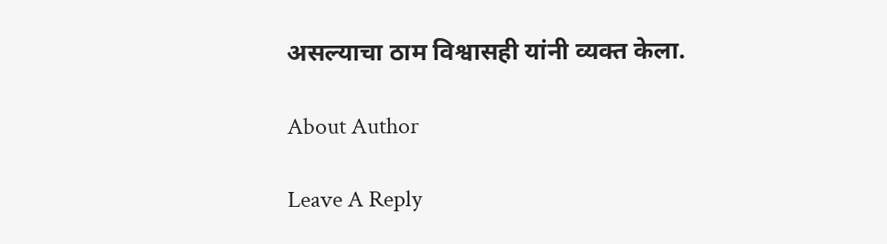असल्याचा ठाम विश्वासही यांनी व्यक्त केला.

About Author

Leave A Reply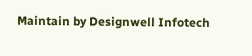Maintain by Designwell Infotech